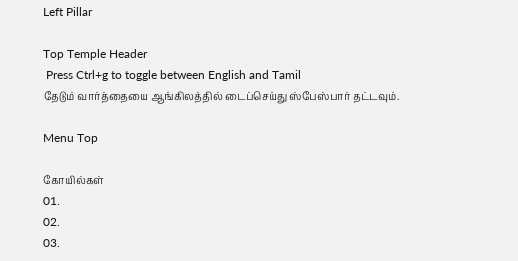Left Pillar

Top Temple Header
 Press Ctrl+g to toggle between English and Tamil
தேடும் வார்த்தையை ஆங்கிலத்தில் டைப்செய்து ஸ்பேஸ்பார் தட்டவும்.

Menu Top

கோயில்கள்
01.
02.
03.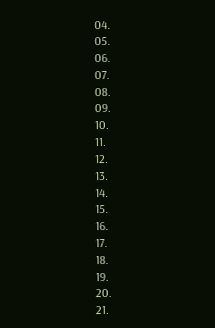04.
05.
06.
07.
08.
09.
10.
11.
12.
13.
14.
15.
16.
17.
18.
19.
20.
21.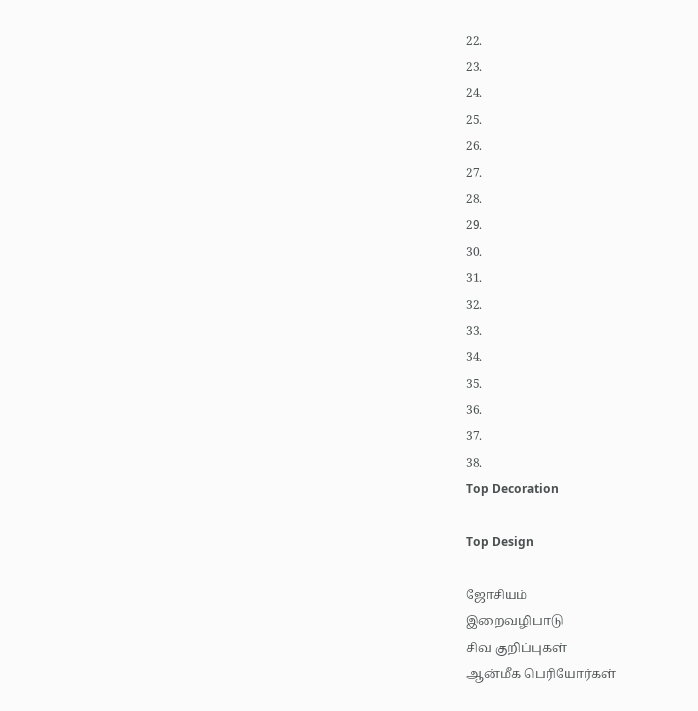22.
23.
24.
25.
26.
27.
28.
29.
30.
31.
32.
33.
34.
35.
36.
37.
38.
Top Decoration

Top Design

ஜோசியம்
இறைவழிபாடு
சிவ குறிப்புகள்
ஆன்மீக பெரியோர்கள்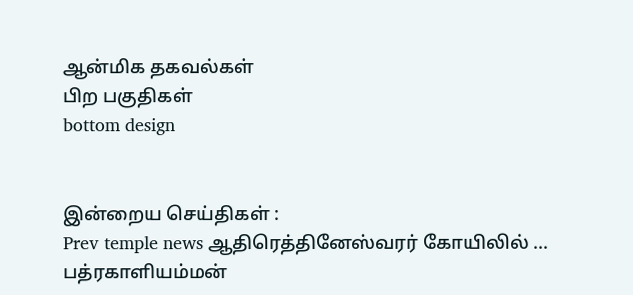ஆன்மிக தகவல்கள்
பிற பகுதிகள்
bottom design


இன்றைய செய்திகள் :
Prev temple news ஆதிரெத்தினேஸ்வரர் கோயிலில் ... பத்ரகாளியம்மன்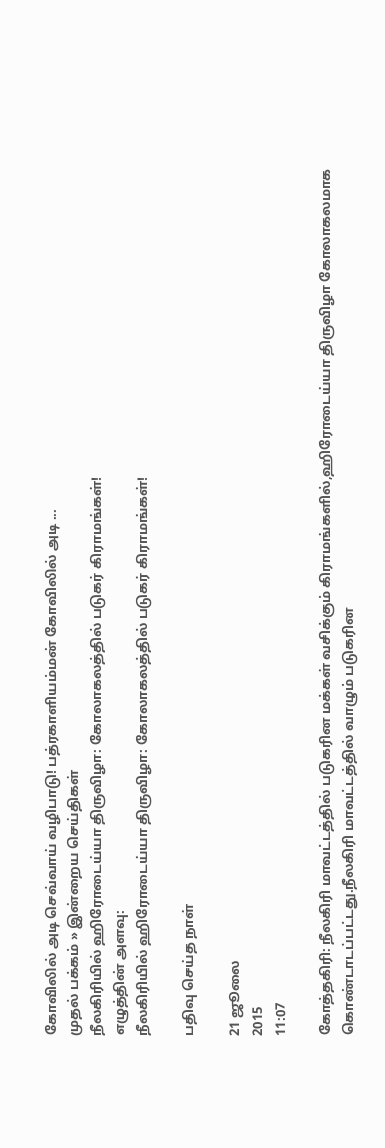கோவிலில் அடி செவ்வாய் வழிபாடு! பத்ரகாளியம்மன் கோவிலில் அடி ...
முதல் பக்கம் » இன்றைய செய்திகள்
நீலகிரியில் ஹிரோடைய்யா திருவிழா: கோலாகலத்தில் படுகர் கிராமங்கள்!
எழுத்தின் அளவு:
நீலகிரியில் ஹிரோடைய்யா திருவிழா: கோலாகலத்தில் படுகர் கிராமங்கள்!

பதிவு செய்த நாள்

21 ஜூலை
2015
11:07

கோத்தகிரி: நீலகிரி மாவட்டத்தில் படுகரின மக்கள் வசிக்கும் கிராமங்களில்,ஹிரோடைய்யா திருவிழா கோலாகலமாக கொண்டாடப்பட்டது.நீலகிரி மாவட்டத்தில் வாழும் படுகரின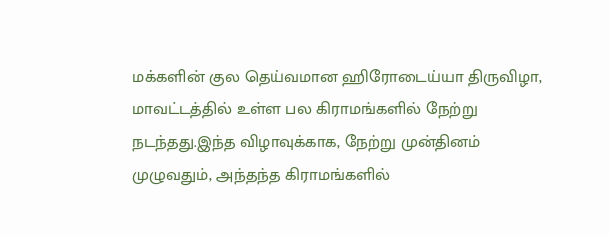மக்களின் குல தெய்வமான ஹிரோடைய்யா திருவிழா, மாவட்டத்தில் உள்ள பல கிராமங்களில் நேற்று நடந்தது.இந்த விழாவுக்காக, நேற்று முன்தினம் முழுவதும், அந்தந்த கிராமங்களில்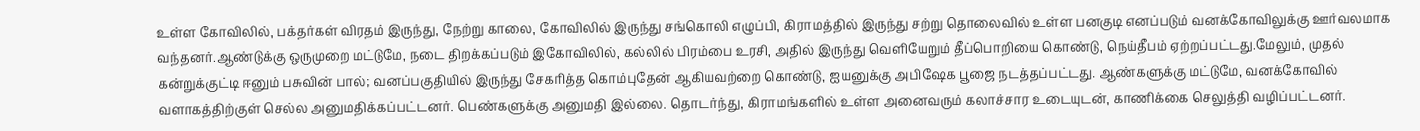உள்ள கோவிலில், பக்தர்கள் விரதம் இருந்து, நேற்று காலை, கோவிலில் இருந்து சங்கொலி எழுப்பி, கிராமத்தில் இருந்து சற்று தொலைவில் உள்ள பனகுடி எனப்படும் வனக்கோவிலுக்கு ஊர்வலமாக வந்தனர்.ஆண்டுக்கு ஒருமுறை மட்டுமே, நடை திறக்கப்படும் இகோவிலில், கல்லில் பிரம்பை உரசி, அதில் இருந்து வெளியேறும் தீப்பொறியை கொண்டு, நெய்தீபம் ஏற்றப்பட்டது.மேலும், முதல் கன்றுக்குட்டி ஈனும் பசுவின் பால்; வனப்பகுதியில் இருந்து சேகரித்த கொம்புதேன் ஆகியவற்றை கொண்டு, ஐயனுக்கு அபிஷேக பூஜை நடத்தப்பட்டது. ஆண்களுக்கு மட்டுமே, வனக்கோவில் வளாகத்திற்குள் செல்ல அனுமதிக்கப்பட்டனர். பெண்களுக்கு அனுமதி இல்லை. தொடர்ந்து, கிராமங்களில் உள்ள அனைவரும் கலாச்சார உடையுடன், காணிக்கை செலுத்தி வழிப்பட்டனர்.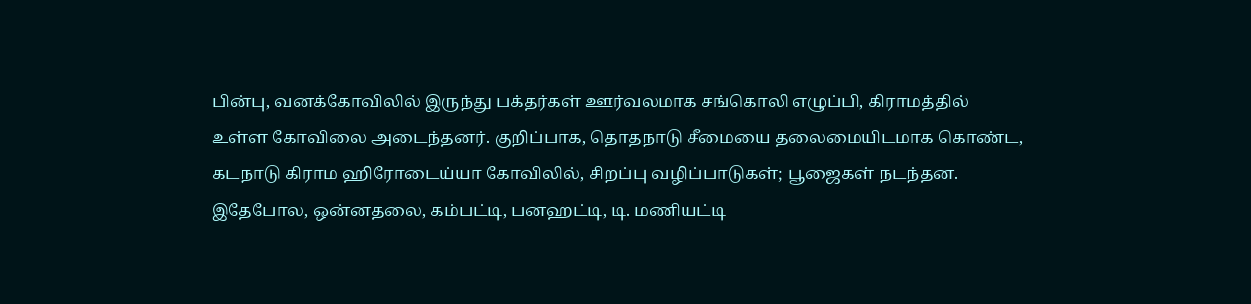பின்பு, வனக்கோவிலில் இருந்து பக்தர்கள் ஊர்வலமாக சங்கொலி எழுப்பி, கிராமத்தில் உள்ள கோவிலை அடைந்தனர். குறிப்பாக, தொதநாடு சீமையை தலைமையிடமாக கொண்ட, கடநாடு கிராம ஹிரோடைய்யா கோவிலில், சிறப்பு வழிப்பாடுகள்; பூஜைகள் நடந்தன. இதேபோல, ஒன்னதலை, கம்பட்டி, பனஹட்டி, டி. மணியட்டி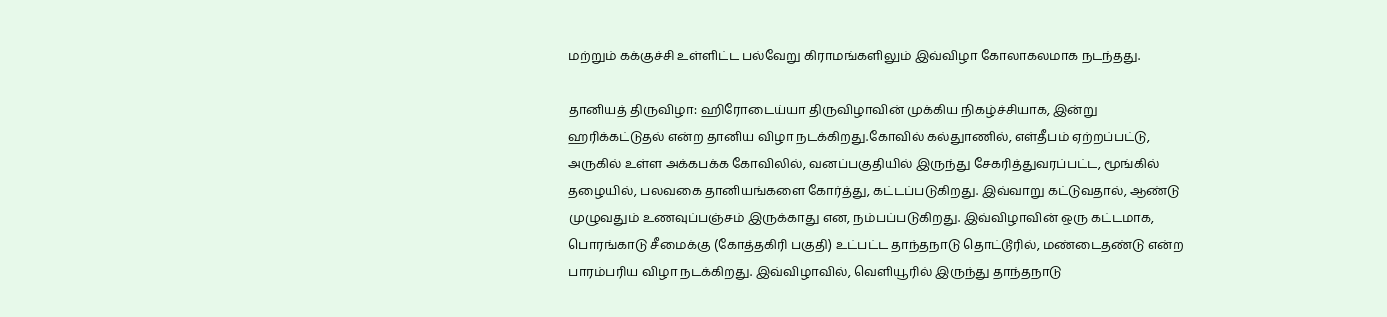மற்றும் கக்குச்சி உள்ளிட்ட பல்வேறு கிராமங்களிலும் இவ்விழா கோலாகலமாக நடந்தது.

தானியத் திருவிழா: ஹிரோடைய்யா திருவிழாவின் முக்கிய நிகழ்ச்சியாக, இன்று ஹரிக்கட்டுதல் என்ற தானிய விழா நடக்கிறது.கோவில் கல்துாணில், எள்தீபம் ஏற்றப்பட்டு, அருகில் உள்ள அக்கபக்க கோவிலில், வனப்பகுதியில் இருந்து சேகரித்துவரப்பட்ட, மூங்கில் தழையில், பலவகை தானியங்களை கோர்த்து, கட்டப்படுகிறது. இவ்வாறு கட்டுவதால், ஆண்டு முழுவதும் உணவுப்பஞ்சம் இருக்காது என, நம்பப்படுகிறது. இவ்விழாவின் ஒரு கட்டமாக, பொரங்காடு சீமைக்கு (கோத்தகிரி பகுதி) உட்பட்ட தாந்தநாடு தொட்டூரில், மண்டைதண்டு என்ற பாரம்பரிய விழா நடக்கிறது. இவ்விழாவில், வெளியூரில் இருந்து தாந்தநாடு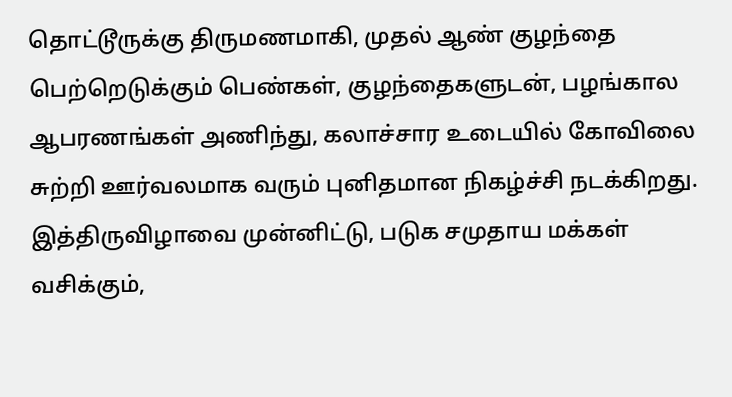தொட்டூருக்கு திருமணமாகி, முதல் ஆண் குழந்தை பெற்றெடுக்கும் பெண்கள், குழந்தைகளுடன், பழங்கால ஆபரணங்கள் அணிந்து, கலாச்சார உடையில் கோவிலை சுற்றி ஊர்வலமாக வரும் புனிதமான நிகழ்ச்சி நடக்கிறது. இத்திருவிழாவை முன்னிட்டு, படுக சமுதாய மக்கள் வசிக்கும்,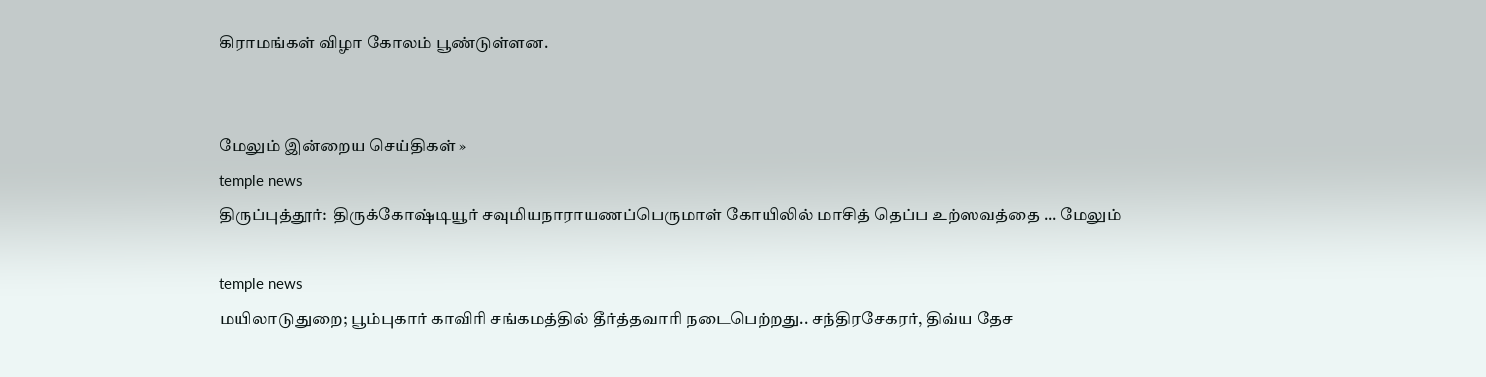கிராமங்கள் விழா கோலம் பூண்டுள்ளன.


மேலும் இன்றைய செய்திகள் »
temple news
திருப்புத்தூர்:  திருக்கோஷ்டியூர் சவுமியநாராயணப்பெருமாள் கோயிலில் மாசித் தெப்ப உற்ஸவத்தை ... மேலும்

temple news
மயிலாடுதுறை; பூம்புகார் காவிரி சங்கமத்தில் தீர்த்தவாரி நடைபெற்றது.. சந்திரசேகரர், திவ்ய தேச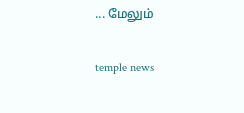... மேலும்

temple news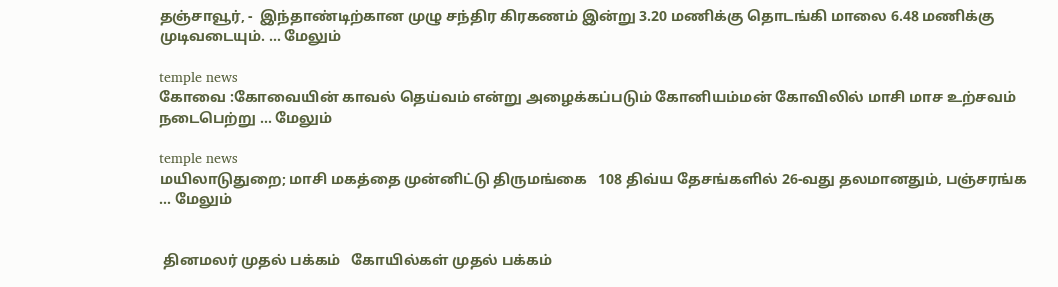தஞ்சாவூர், -  இந்தாண்டிற்கான முழு சந்திர கிரகணம் இன்று 3.20 மணிக்கு தொடங்கி மாலை 6.48 மணிக்கு முடிவடையும். ... மேலும்

temple news
கோவை :கோவையின் காவல் தெய்வம் என்று அழைக்கப்படும் கோனியம்மன் கோவிலில் மாசி மாச உற்சவம் நடைபெற்று ... மேலும்

temple news
மயிலாடுதுறை; மாசி மகத்தை முன்னிட்டு திருமங்கை   108 திவ்ய தேசங்களில் 26-வது தலமானதும், பஞ்சரங்க ... மேலும்


 தினமலர் முதல் பக்கம்   கோயில்கள் முதல் பக்கம்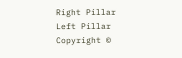Right Pillar
Left Pillar
Copyright ©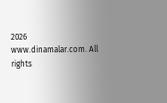2026 www.dinamalar.com. All rights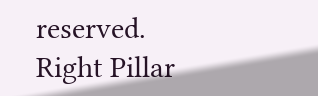reserved.
Right Pillar